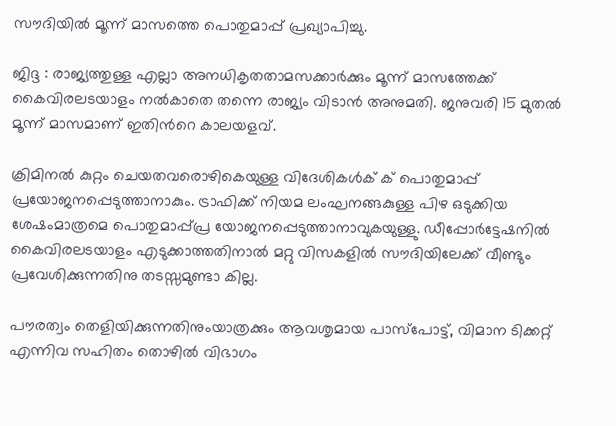സൗദിയില്‍ മൂന്ന് മാസത്തെ പൊതുമാപ്പ് പ്രഖ്യാപിച്ചു.

ജിദ്ദ : രാജ്യത്തുള്ള എല്ലാ അനധികൃതതാമസക്കാർക്കും മൂന്ന് മാസത്തേക്ക്‌ കൈവിരലടയാളം നല്‍കാതെ തന്നെ രാജ്യം വിടാൻ അനുമതി. ജനുവരി 15 മുതല്‍ മൂന്ന് മാസമാണ്‌ ഇതിന്‍റെ കാലയളവ്.

ക്രിമിനല്‍ കുറ്റം ചെയതവരൊഴികെയുള്ള വിദേശികള്‍ക് ക് പൊതുമാപ്പ് പ്രയോജനപ്പെടുത്താനാകും. ട്രാഫിക്ക് നിയമ ലംഘനങ്ങകുള്ള പിഴ ഒടുക്കിയ ശേഷംമാത്രമെ പൊതുമാപ്പ്പ്ര യോജനപ്പെടുത്താനാവുകയുള്ളു. ഡീപ്പോർട്ടേഷനില്‍ കൈവിരലടയാളം എടുക്കാത്തതിനാൽ മറ്റു വിസകളിൽ സൗദിയിലേക്ക്‌ വീണ്ടും പ്രവേശിക്കുന്നതിനു തടസ്സമുണ്ടാ കില്ല.

പൗരത്വം തെളിയിക്കുന്നതിനുംയാത്രക്കും ആവശൃമായ പാസ്‌പോട്ട്, വിമാന ടിക്കറ്റ് എന്നിവ സഹിതം തൊഴില്‍ വിഭാഗം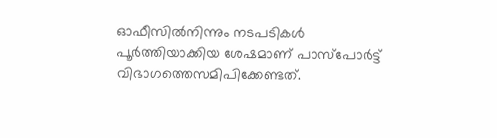ഓഫീസില്‍നിന്നും നടപടികള്‍ പൂര്‍ത്തിയാക്കിയ ശേഷമാണ് പാസ്‌പോര്‍ട്ട് വിഭാഗത്തെസമിപിക്കേണ്ടത്.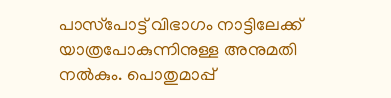പാസ്‌പോട്ട് വിഭാഗം നാട്ടിലേക്ക് യാത്രപോകുന്നിനുള്ള അനുമതി നല്‍കും. പൊതുമാപ്പ്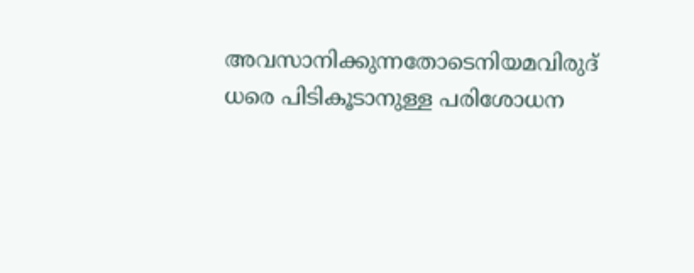അവസാനിക്കുന്നതോടെനിയമവിരുദ് ധരെ പിടികൂടാനുള്ള പരിശോധന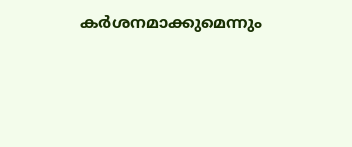കര്‍ശനമാക്കുമെന്നും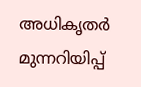അധികൃതര്‍ മുന്നറിയിപ്പ്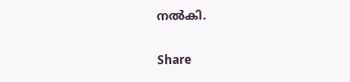നല്‍കി.

Share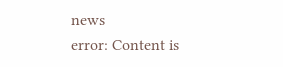news
error: Content is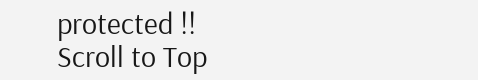protected !!
Scroll to Top